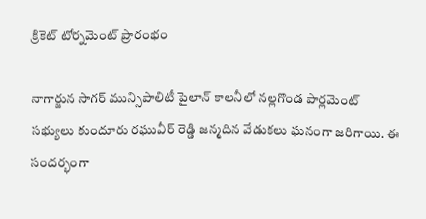క్రికెట్ టోర్నమెంట్ ప్రారంభం

నాగార్జున సాగర్ మున్సిపాలిటీ పైలాన్ కాలనీలో నల్లగొండ పార్లమెంట్ సభ్యులు కుందూరు రఘువీర్ రెడ్డి జన్మదిన వేడుకలు ఘనంగా జరిగాయి. ఈ సందర్భంగా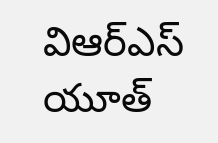విఆర్ఎస్ యూత్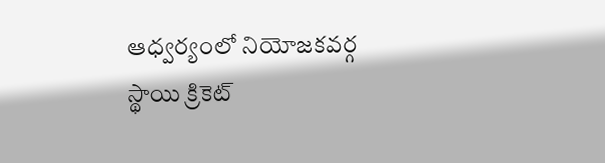ఆధ్వర్యంలో నియోజకవర్గ స్థాయి క్రికెట్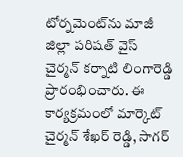టోర్నమెంట్‌ను మాజీ జిల్లా పరిషత్ వైస్ చైర్మన్ కర్నాటి లింగారెడ్డి ప్రారంభించారు. ఈ కార్యక్రమంలో మార్కెట్ చైర్మన్ శేఖర్ రెడ్డి, సాగర్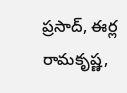ప్రసాద్, ఈర్ల రామకృష్ణ,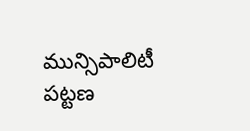మున్సిపాలిటీ పట్టణ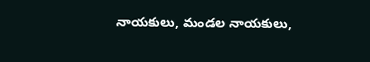నాయకులు, మండల నాయకులు,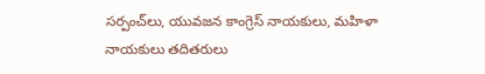సర్పంచ్‌లు, యువజన కాంగ్రెస్ నాయకులు, మహిళా నాయకులు తదితరులు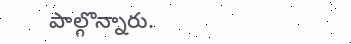పాల్గొన్నారు.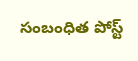సంబంధిత పోస్ట్